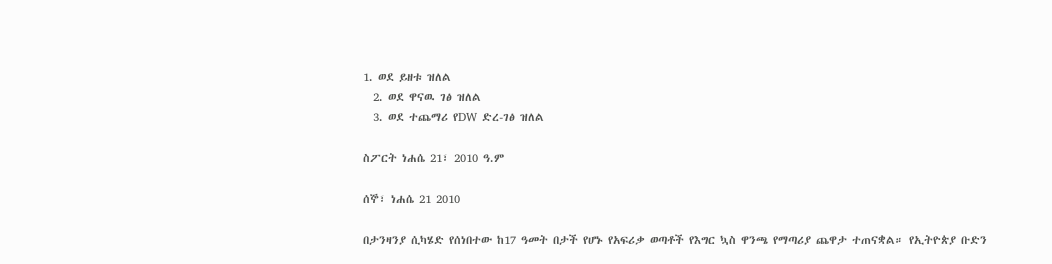1. ወደ ይዘቱ ዝለል
  2. ወደ ዋናዉ ገፅ ዝለል
  3. ወደ ተጨማሪ የDW ድረ-ገፅ ዝለል

ስፖርት ነሐሴ 21፣ 2010 ዓ.ም

ሰኞ፣ ነሐሴ 21 2010

በታንዛንያ ሲካሄድ የሰነበተው ከ17 ዓመት በታች የሆኑ የአፍሪቃ ወጣቶች የእግር ኳስ ዋንጫ የማጣሪያ ጨዋታ ተጠናቋል። የኢትዮጵያ ቡድን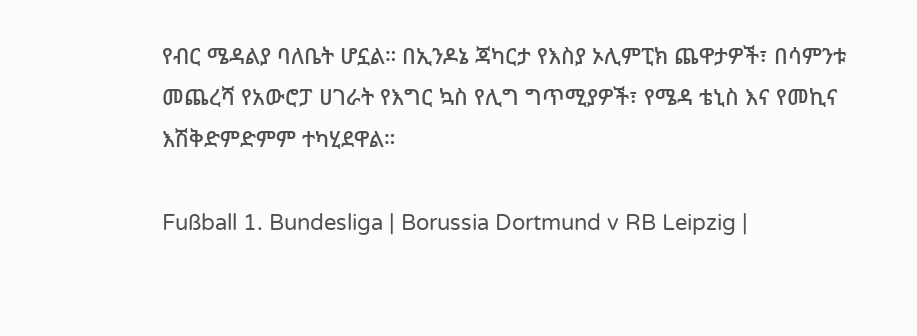የብር ሜዳልያ ባለቤት ሆኗል። በኢንዶኔ ጃካርታ የእስያ ኦሊምፒክ ጨዋታዎች፣ በሳምንቱ መጨረሻ የአውሮፓ ሀገራት የእግር ኳስ የሊግ ግጥሚያዎች፣ የሜዳ ቴኒስ እና የመኪና እሽቅድምድምም ተካሂደዋል።

Fußball 1. Bundesliga | Borussia Dortmund v RB Leipzig |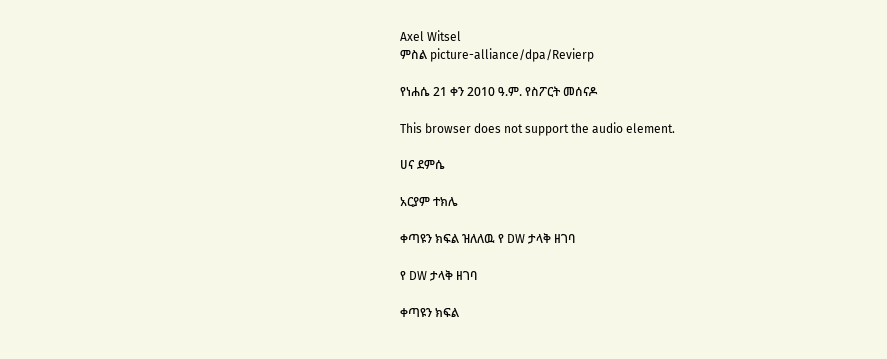Axel Witsel
ምስል picture-alliance/dpa/Revierp

የነሐሴ 21 ቀን 2010 ዓ.ም. የስፖርት መሰናዶ

This browser does not support the audio element.

ሀና ደምሴ

አርያም ተክሌ

ቀጣዩን ክፍል ዝለለዉ የ DW ታላቅ ዘገባ

የ DW ታላቅ ዘገባ

ቀጣዩን ክፍል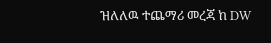ዝለለዉ ተጨማሪ መረጃ ከ DW